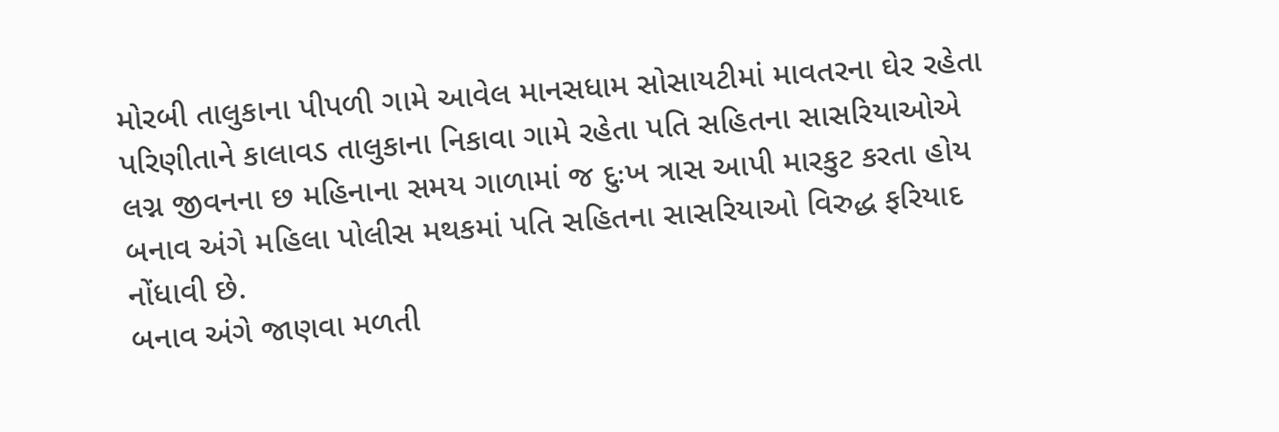મોરબી તાલુકાના પીપળી ગામે આવેલ માનસધામ સોસાયટીમાં માવતરના ઘેર રહેતા પરિણીતાને કાલાવડ તાલુકાના નિકાવા ગામે રહેતા પતિ સહિતના સાસરિયાઓએ લગ્ન જીવનના છ મહિનાના સમય ગાળામાં જ દુઃખ ત્રાસ આપી મારકુટ કરતા હોય બનાવ અંગે મહિલા પોલીસ મથકમાં પતિ સહિતના સાસરિયાઓ વિરુદ્ધ ફરિયાદ નોંધાવી છે.
બનાવ અંગે જાણવા મળતી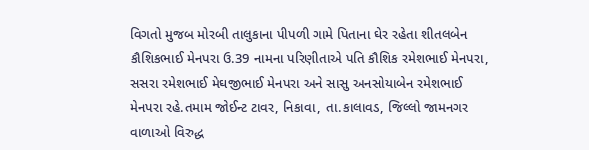વિગતો મુજબ મોરબી તાલુકાના પીપળી ગામે પિતાના ઘેર રહેતા શીતલબેન કૌશિકભાઈ મેનપરા ઉ.39 નામના પરિણીતાએ પતિ કૌશિક રમેશભાઈ મેનપરા, સસરા રમેશભાઈ મેઘજીભાઈ મેનપરા અને સાસુ અનસોયાબેન રમેશભાઈ મેનપરા રહે.તમામ જોઈન્ટ ટાવર, નિકાવા, તા.કાલાવડ, જિલ્લો જામનગર વાળાઓ વિરુદ્ધ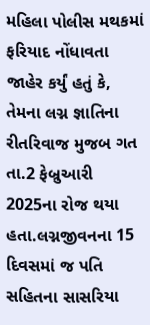મહિલા પોલીસ મથકમાં ફરિયાદ નોંધાવતા જાહેર કર્યું હતું કે, તેમના લગ્ન જ્ઞાતિના રીતરિવાજ મુજબ ગત તા.2 ફેબ્રુઆરી 2025ના રોજ થયા હતા.લગ્નજીવનના 15 દિવસમાં જ પતિ સહિતના સાસરિયા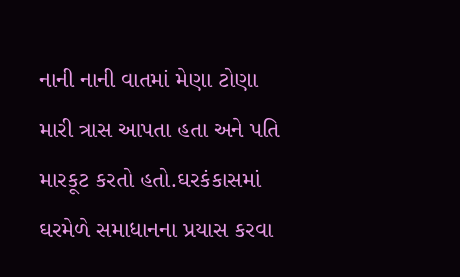નાની નાની વાતમાં મેણા ટોણા મારી ત્રાસ આપતા હતા અને પતિ મારકૂટ કરતો હતો.ઘરકંકાસમાં ઘરમેળે સમાધાનના પ્રયાસ કરવા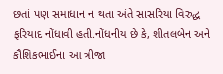છતાં પણ સમાધાન ન થતા અંતે સાસરિયા વિરુદ્ધ ફરિયાદ નોંધાવી હતી.નોંધનીય છે કે, શીતલબેન અને કૌશિકભાઈના આ ત્રીજા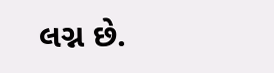લગ્ન છે.